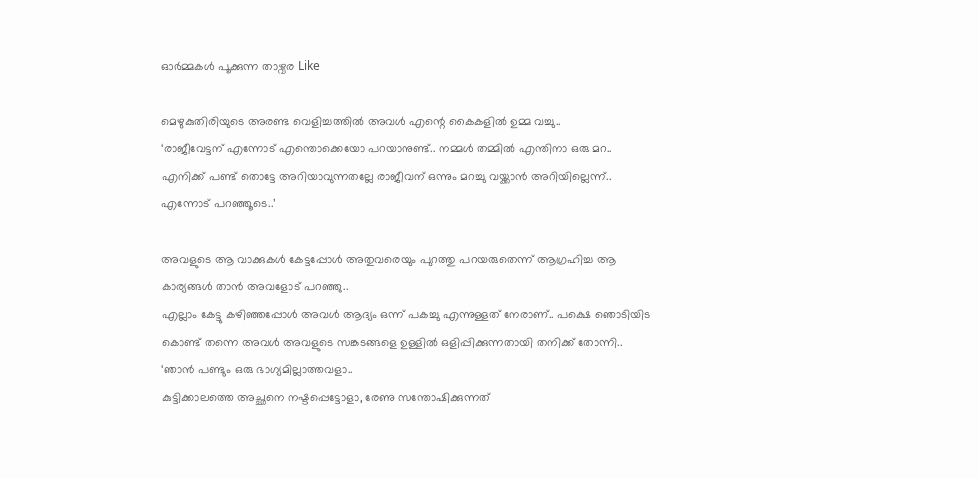ഓർമ്മകൾ പൂക്കുന്ന താഴ്വര Like

മെഴുകുതിരിയുടെ അരണ്ട വെളിച്ചത്തിൽ അവൾ എന്റെ കൈകളിൽ ഉമ്മ വച്ചു..
‘രാജീവേട്ടന് എന്നോട് എന്തൊക്കെയോ പറയാനുണ്ട്.. നമ്മൾ തമ്മിൽ എന്തിനാ ഒരു മറ.. എനിക്ക് പണ്ട് തൊട്ടേ അറിയാവുന്നതല്ലേ രാജീവന് ഒന്നും മറച്ചു വയ്ക്കാൻ അറിയില്ലെന്ന്.. എന്നോട് പറഞ്ഞൂടെ..’

അവളുടെ ആ വാക്കുകൾ കേട്ടപ്പോൾ അതുവരെയും പുറത്തു പറയരുതെന്ന് ആഗ്രഹിച്ച ആ കാര്യങ്ങൾ താൻ അവളോട്‌ പറഞ്ഞു..
എല്ലാം കേട്ടു കഴിഞ്ഞപ്പോൾ അവൾ ആദ്യം ഒന്ന് പകച്ചു എന്നുള്ളത് നേരാണ്.. പക്ഷെ ഞൊടിയിട കൊണ്ട് തന്നെ അവൾ അവളുടെ സങ്കടങ്ങളെ ഉള്ളിൽ ഒളിപ്പിക്കുന്നതായി തനിക്ക് തോന്നി..
‘ഞാൻ പണ്ടും ഒരു ഭാഗ്യമില്ലാത്തവളാ..
കുട്ടിക്കാലത്തെ അച്ഛനെ നഷ്ടപ്പെട്ടോളാ, രേണു സന്തോഷിക്കുന്നത്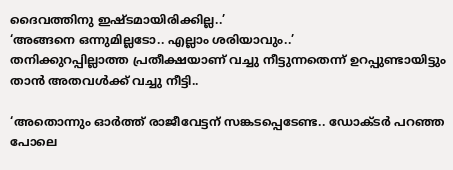ദൈവത്തിനു ഇഷ്ടമായിരിക്കില്ല..’
‘അങ്ങനെ ഒന്നുമില്ലടോ.. എല്ലാം ശരിയാവും..’
തനിക്കുറപ്പില്ലാത്ത പ്രതീക്ഷയാണ് വച്ചു നീട്ടുന്നതെന്ന് ഉറപ്പുണ്ടായിട്ടും താൻ അതവൾക്ക് വച്ചു നീട്ടി..

‘അതൊന്നും ഓർത്ത് രാജീവേട്ടന് സങ്കടപ്പെടേണ്ട.. ഡോക്ടർ പറഞ്ഞ പോലെ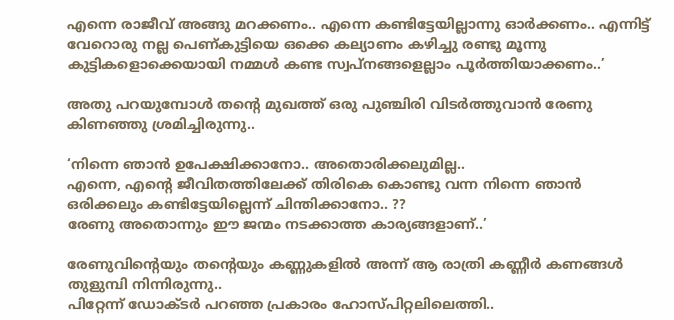എന്നെ രാജീവ് അങ്ങു മറക്കണം.. എന്നെ കണ്ടിട്ടേയില്ലാന്നു ഓർക്കണം.. എന്നിട്ട് വേറൊരു നല്ല പെണ്കുട്ടിയെ ഒക്കെ കല്യാണം കഴിച്ചു രണ്ടു മൂന്നു കുട്ടികളൊക്കെയായി നമ്മൾ കണ്ട സ്വപ്നങ്ങളെല്ലാം പൂർത്തിയാക്കണം..’

അതു പറയുമ്പോൾ തന്റെ മുഖത്ത് ഒരു പുഞ്ചിരി വിടർത്തുവാൻ രേണു കിണഞ്ഞു ശ്രമിച്ചിരുന്നു..

‘നിന്നെ ഞാൻ ഉപേക്ഷിക്കാനോ.. അതൊരിക്കലുമില്ല..
എന്നെ, എന്റെ ജീവിതത്തിലേക്ക്‌ തിരികെ കൊണ്ടു വന്ന നിന്നെ ഞാൻ ഒരിക്കലും കണ്ടിട്ടേയില്ലെന്ന് ചിന്തിക്കാനോ.. ??
രേണു അതൊന്നും ഈ ജന്മം നടക്കാത്ത കാര്യങ്ങളാണ്..’

രേണുവിന്റെയും തന്റെയും കണ്ണുകളിൽ അന്ന് ആ രാത്രി കണ്ണീർ കണങ്ങൾ തുളുമ്പി നിന്നിരുന്നു..
പിറ്റേന്ന് ഡോക്ടർ പറഞ്ഞ പ്രകാരം ഹോസ്പിറ്റലിലെത്തി..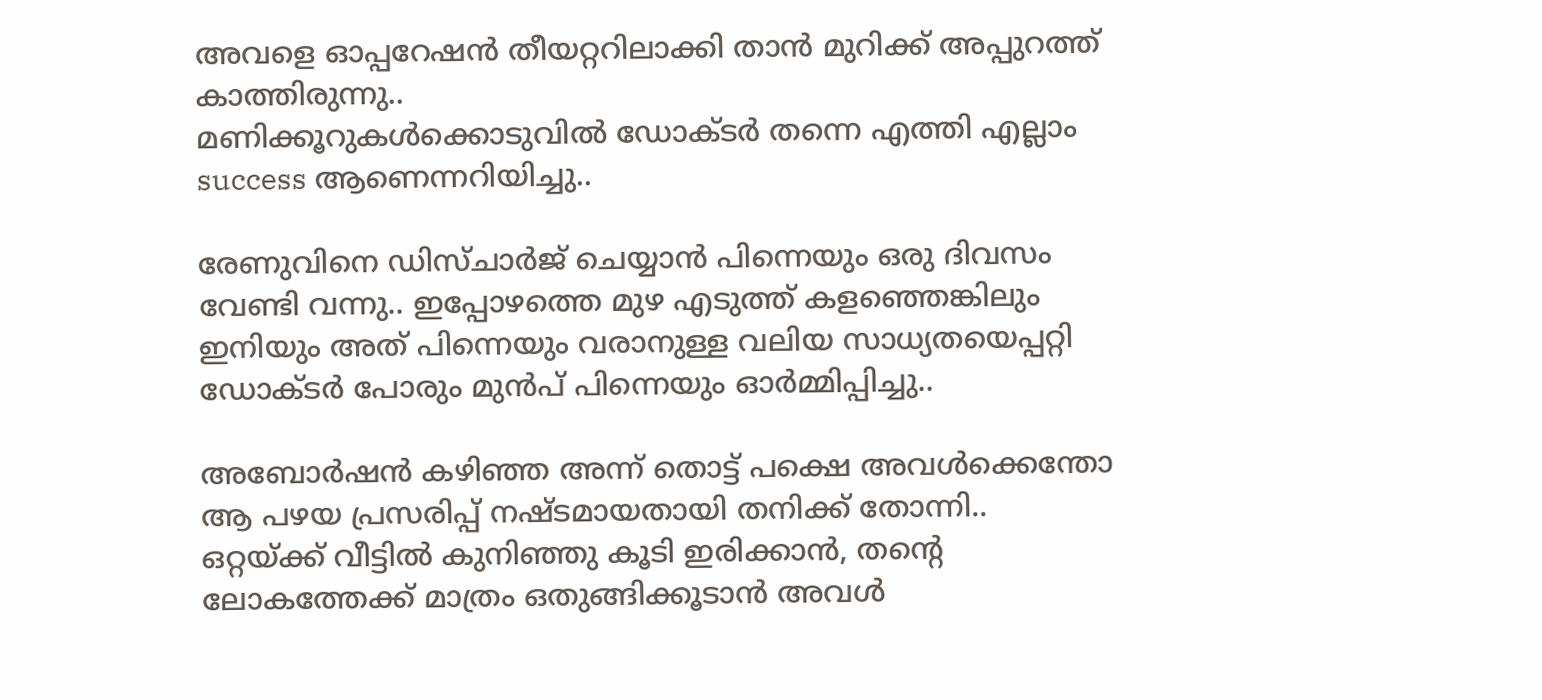അവളെ ഓപ്പറേഷൻ തീയറ്ററിലാക്കി താൻ മുറിക്ക് അപ്പുറത്ത് കാത്തിരുന്നു..
മണിക്കൂറുകൾക്കൊടുവിൽ ഡോക്ടർ തന്നെ എത്തി എല്ലാം success ആണെന്നറിയിച്ചു..

രേണുവിനെ ഡിസ്ചാർജ് ചെയ്യാൻ പിന്നെയും ഒരു ദിവസം വേണ്ടി വന്നു.. ഇപ്പോഴത്തെ മുഴ എടുത്ത് കളഞ്ഞെങ്കിലും ഇനിയും അത് പിന്നെയും വരാനുള്ള വലിയ സാധ്യതയെപ്പറ്റി ഡോക്ടർ പോരും മുൻപ് പിന്നെയും ഓർമ്മിപ്പിച്ചു..

അബോർഷൻ കഴിഞ്ഞ അന്ന് തൊട്ട് പക്ഷെ അവൾക്കെന്തോ ആ പഴയ പ്രസരിപ്പ് നഷ്ടമായതായി തനിക്ക് തോന്നി..
ഒറ്റയ്ക്ക് വീട്ടിൽ കുനിഞ്ഞു കൂടി ഇരിക്കാൻ, തന്റെ ലോകത്തേക്ക് മാത്രം ഒതുങ്ങിക്കൂടാൻ അവൾ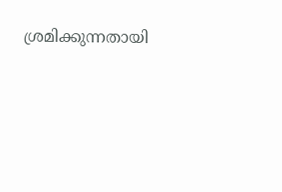ശ്രമിക്കുന്നതായി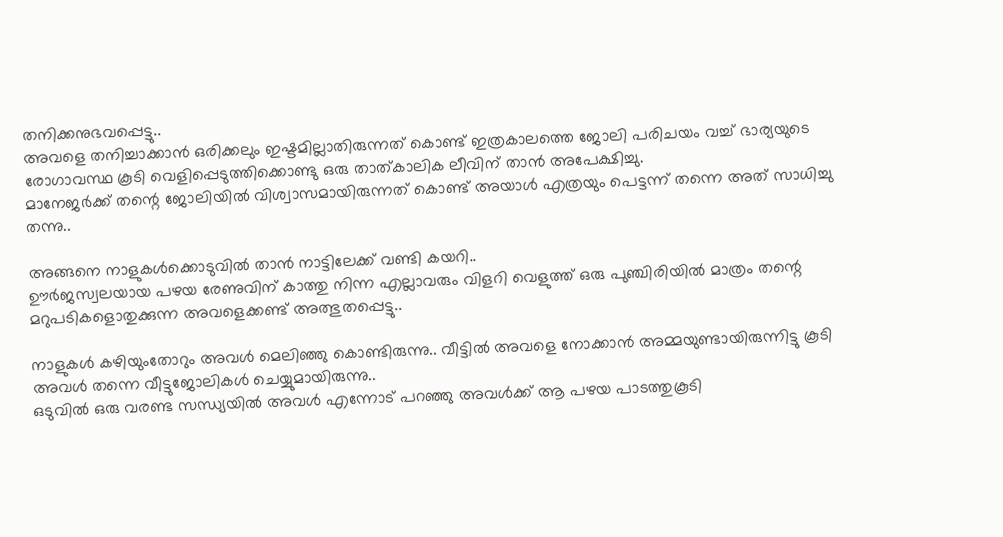തനിക്കനുഭവപ്പെട്ടു..
അവളെ തനിച്ചാക്കാൻ ഒരിക്കലും ഇഷ്ടമില്ലാതിരുന്നത് കൊണ്ട് ഇത്രകാലത്തെ ജോലി പരിചയം വച്ച് ഭാര്യയുടെ രോഗാവസ്ഥ കൂടി വെളിപ്പെടുത്തിക്കൊണ്ടു ഒരു താത്കാലിക ലീവിന് താൻ അപേക്ഷിച്ചു.
മാനേജർക്ക് തന്റെ ജോലിയിൽ വിശ്വാസമായിരുന്നത് കൊണ്ട് അയാൾ എത്രയും പെട്ടന്ന് തന്നെ അത് സാധിച്ചു തന്നു..

അങ്ങനെ നാളുകൾക്കൊടുവിൽ താൻ നാട്ടിലേക്ക് വണ്ടി കയറി..
ഊർജസ്വലയായ പഴയ രേണുവിന് കാത്തു നിന്ന എല്ലാവരും വിളറി വെളുത്ത് ഒരു പുഞ്ചിരിയിൽ മാത്രം തന്റെ മറുപടികളൊതുക്കുന്ന അവളെക്കണ്ട് അത്ഭുതപ്പെട്ടു..

നാളുകൾ കഴിയുംതോറും അവൾ മെലിഞ്ഞു കൊണ്ടിരുന്നു.. വീട്ടിൽ അവളെ നോക്കാൻ അമ്മയുണ്ടായിരുന്നിട്ടു കൂടി അവൾ തന്നെ വീട്ടുജോലികൾ ചെയ്യുമായിരുന്നു..
ഒടുവിൽ ഒരു വരണ്ട സന്ധ്യയിൽ അവൾ എന്നോട് പറഞ്ഞു അവൾക്ക് ആ പഴയ പാടത്തുകൂടി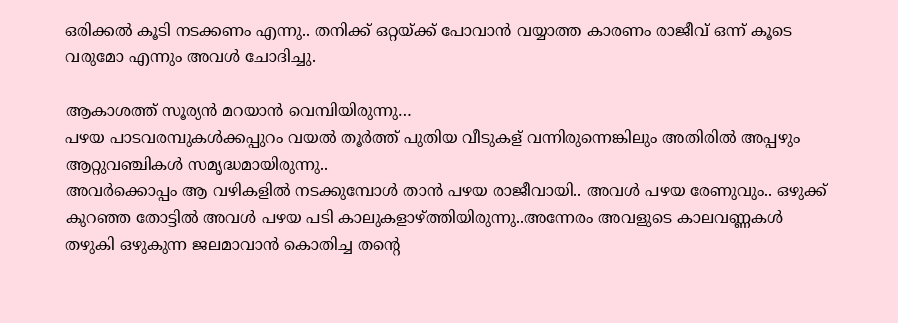ഒരിക്കൽ കൂടി നടക്കണം എന്നു.. തനിക്ക് ഒറ്റയ്ക്ക് പോവാൻ വയ്യാത്ത കാരണം രാജീവ് ഒന്ന് കൂടെ വരുമോ എന്നും അവൾ ചോദിച്ചു.

ആകാശത്ത് സൂര്യൻ മറയാൻ വെമ്പിയിരുന്നു…
പഴയ പാടവരമ്പുകൾക്കപ്പുറം വയൽ തൂർത്ത് പുതിയ വീടുകള് വന്നിരുന്നെങ്കിലും അതിരിൽ അപ്പഴും ആറ്റുവഞ്ചികൾ സമൃദ്ധമായിരുന്നു..
അവർക്കൊപ്പം ആ വഴികളിൽ നടക്കുമ്പോൾ താൻ പഴയ രാജീവായി.. അവൾ പഴയ രേണുവും.. ഒഴുക്ക് കുറഞ്ഞ തോട്ടിൽ അവൾ പഴയ പടി കാലുകളാഴ്ത്തിയിരുന്നു..അന്നേരം അവളുടെ കാലവണ്ണകൾ തഴുകി ഒഴുകുന്ന ജലമാവാൻ കൊതിച്ച തന്റെ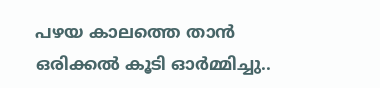പഴയ കാലത്തെ താൻ ഒരിക്കൽ കൂടി ഓർമ്മിച്ചു..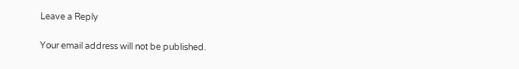Leave a Reply

Your email address will not be published.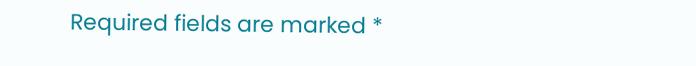Required fields are marked *